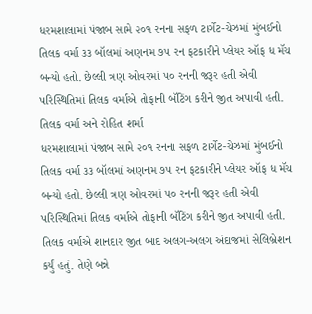ધરમશાલામાં પંજાબ સામે ૨૦૧ રનના સફળ ટાર્ગેટ-ચેઝમાં મુંબઈનો તિલક વર્મા ૩૩ બૉલમાં અણનમ ૭૫ રન ફટકારીને પ્લેયર ઑફ ધ મૅચ બન્યો હતો. છેલ્લી ત્રણ ઓવરમાં ૫૦ રનની જરૂર હતી એવી પરિસ્થિતિમાં તિલક વર્માએ તોફાની બૅટિંગ કરીને જીત અપાવી હતી.
તિલક વર્મા અને રોહિત શર્મા
ધરમશાલામાં પંજાબ સામે ૨૦૧ રનના સફળ ટાર્ગેટ-ચેઝમાં મુંબઈનો તિલક વર્મા ૩૩ બૉલમાં અણનમ ૭૫ રન ફટકારીને પ્લેયર ઑફ ધ મૅચ બન્યો હતો. છેલ્લી ત્રણ ઓવરમાં ૫૦ રનની જરૂર હતી એવી પરિસ્થિતિમાં તિલક વર્માએ તોફાની બૅટિંગ કરીને જીત અપાવી હતી.
તિલક વર્માએ શાનદાર જીત બાદ અલગ-અલગ અંદાજમાં સેલિબ્રેશન કર્યું હતું. તેણે બન્ને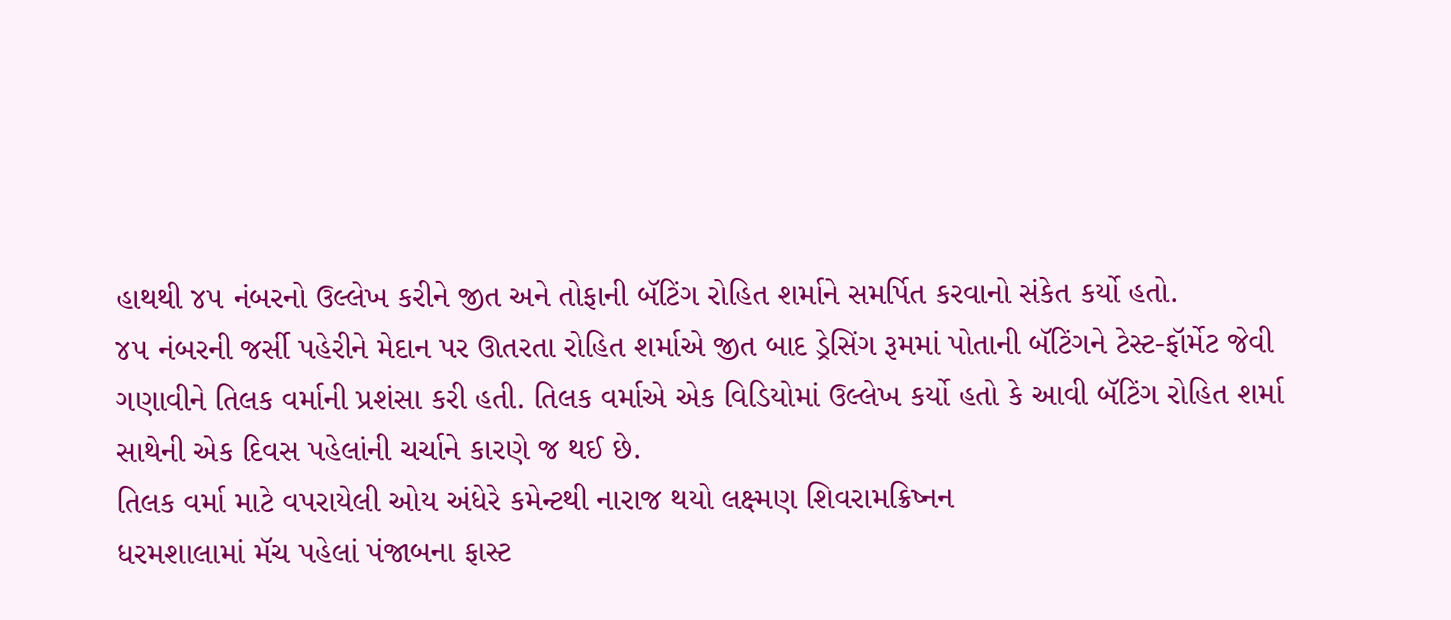હાથથી ૪૫ નંબરનો ઉલ્લેખ કરીને જીત અને તોફાની બૅટિંગ રોહિત શર્માને સમર્પિત કરવાનો સંકેત કર્યો હતો.
૪૫ નંબરની જર્સી પહેરીને મેદાન પર ઊતરતા રોહિત શર્માએ જીત બાદ ડ્રેસિંગ રૂમમાં પોતાની બૅટિંગને ટેસ્ટ-ફૉર્મેટ જેવી ગણાવીને તિલક વર્માની પ્રશંસા કરી હતી. તિલક વર્માએ એક વિડિયોમાં ઉલ્લેખ કર્યો હતો કે આવી બૅટિંગ રોહિત શર્મા સાથેની એક દિવસ પહેલાંની ચર્ચાને કારણે જ થઈ છે.
તિલક વર્મા માટે વપરાયેલી ઓય અંધેરે કમેન્ટથી નારાજ થયો લક્ષ્મણ શિવરામક્રિષ્નન
ધરમશાલામાં મૅચ પહેલાં પંજાબના ફાસ્ટ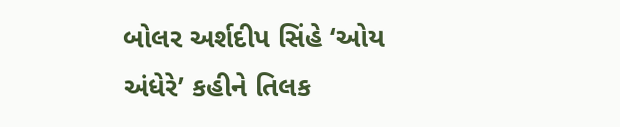બોલર અર્શદીપ સિંહે ‘ઓય અંધેરે’ કહીને તિલક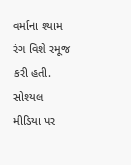વર્માના શ્યામ રંગ વિશે રમૂજ કરી હતી. સોશ્યલ મીડિયા પર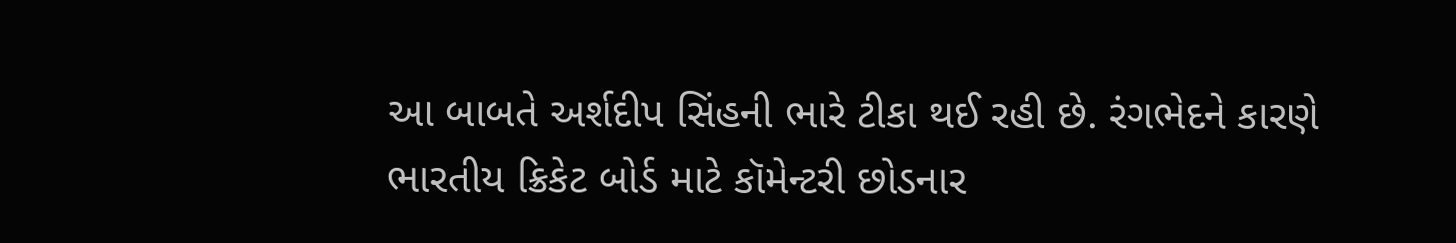આ બાબતે અર્શદીપ સિંહની ભારે ટીકા થઈ રહી છે. રંગભેદને કારણે ભારતીય ક્રિકેટ બોર્ડ માટે કૉમેન્ટરી છોડનાર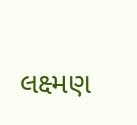લક્ષ્મણ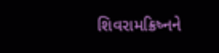શિવરામક્રિષ્નને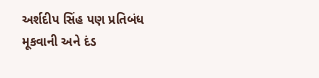અર્શદીપ સિંહ પણ પ્રતિબંધ મૂકવાની અને દંડ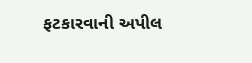ફટકારવાની અપીલ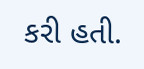કરી હતી.